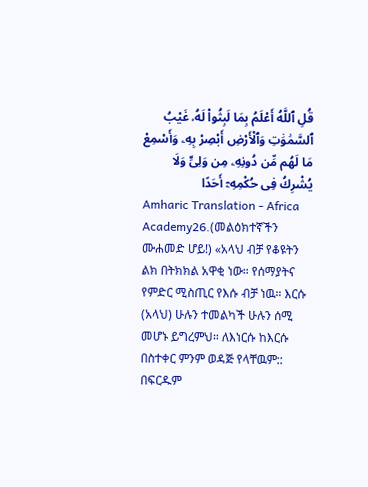قُلِ ٱللَّهُ أَعْلَمُ بِمَا لَبِثُوا۟ لَهُۥ غَيْبُ ٱلسَّمَٰوَٰتِ وَٱلْأَرْضِ أَبْصِرْ بِهِۦ وَأَسْمِعْ مَا لَهُم مِّن دُونِهِۦ مِن وَلِىٍّ وَلَا يُشْرِكُ فِى حُكْمِهِۦٓ أَحَدًا
Amharic Translation - Africa Academy26.(መልዕክተኛችን ሙሐመድ ሆይ!) «አላህ ብቻ የቆዩትን ልክ በትክክል አዋቂ ነው። የሰማያትና የምድር ሚስጢር የእሱ ብቻ ነዉ። እርሱ (አላህ) ሁሉን ተመልካች ሁሉን ሰሚ መሆኑ ይግረምህ። ለእነርሱ ከእርሱ በስተቀር ምንም ወዳጅ የላቸዉም:: በፍርዱም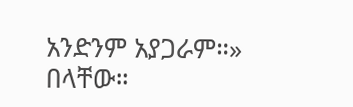አንድንም አያጋራም።» በላቸው።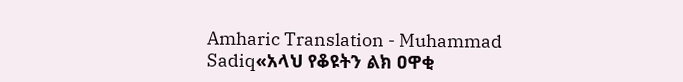Amharic Translation - Muhammad Sadiq«አላህ የቆዩትን ልክ ዐዋቂ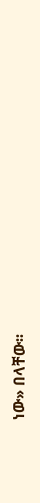ነው» በላቸው፡፡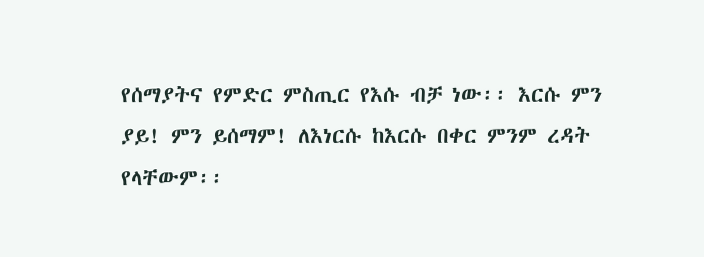የሰማያትና የምድር ምስጢር የእሱ ብቻ ነው፡፡ እርሱ ምን ያይ! ምን ይሰማም! ለእነርሱ ከእርሱ በቀር ምንም ረዳት የላቸውም፡፡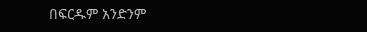በፍርዱም አንድንም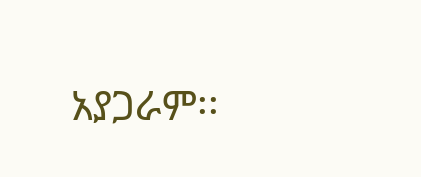አያጋራም፡፡